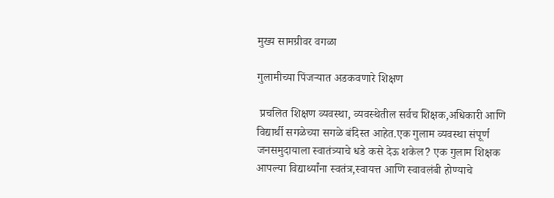मुख्य सामग्रीवर वगळा

गुलामीच्या पिंजऱ्यात अडकवणारे शिक्षण

 प्रचलित शिक्षण व्यवस्था, व्यवस्थेतील सर्वच शिक्षक,अधिकारी आणि विद्यार्थी सगळेच्या सगळे बंदिस्त आहेत.एक गुलाम व्यवस्था संपूर्ण जनसमुदायाला स्वातंत्र्याचे धडे कसे देऊ शकेल? एक गुलाम शिक्षक आपल्या विद्यार्थ्यांना स्वतंत्र,स्वायत्त आणि स्वावलंबी होण्याचे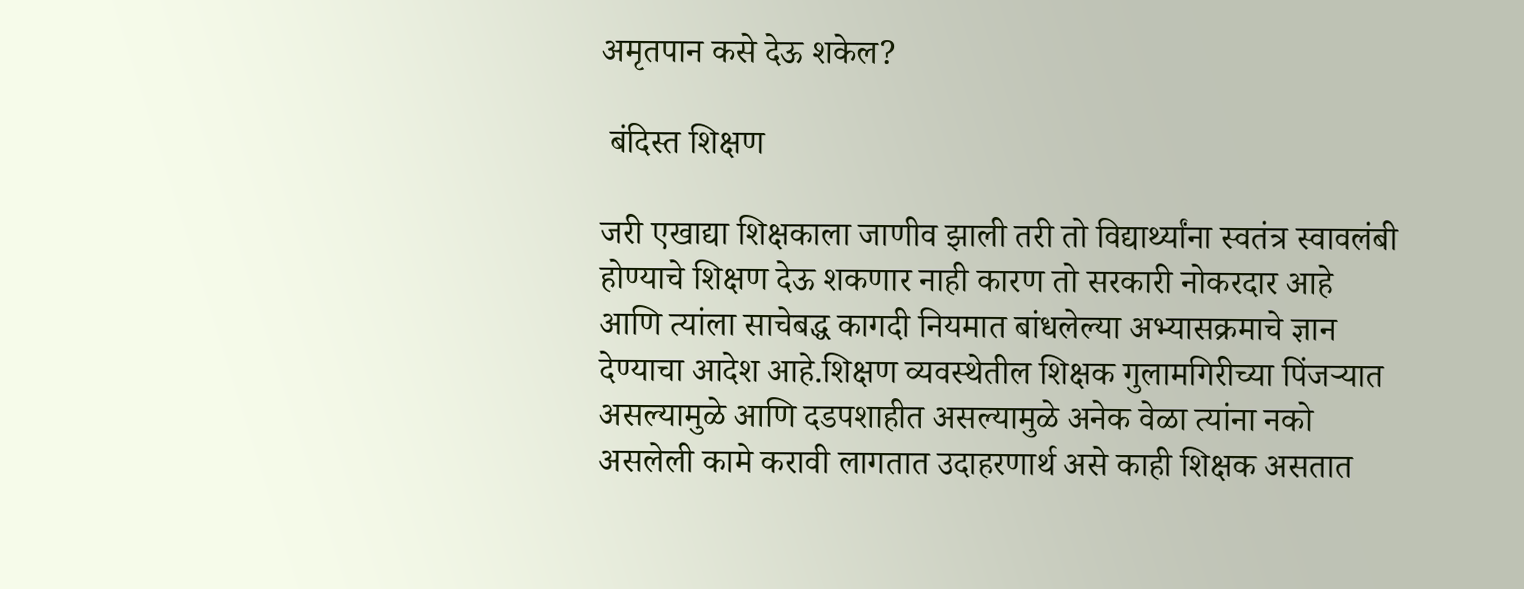अमृतपान कसे देऊ शकेल?

 बंदिस्त शिक्षण

जरी एखाद्या शिक्षकाला जाणीव झाली तरी तो विद्यार्थ्यांना स्वतंत्र स्वावलंबी होण्याचे शिक्षण देऊ शकणार नाही कारण तो सरकारी नोकरदार आहे आणि त्यांला साचेबद्ध कागदी नियमात बांधलेल्या अभ्यासक्रमाचे ज्ञान देण्याचा आदेश आहे.शिक्षण व्यवस्थेतील शिक्षक गुलामगिरीच्या पिंजऱ्यात असल्यामुळे आणि दडपशाहीत असल्यामुळे अनेक वेळा त्यांना नको असलेली कामे करावी लागतात उदाहरणार्थ असे काही शिक्षक असतात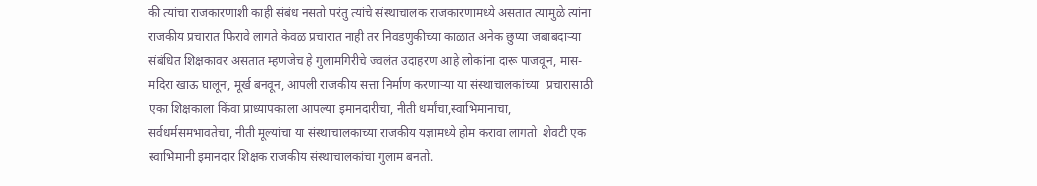की त्यांचा राजकारणाशी काही संबंध नसतो परंतु त्यांचे संस्थाचालक राजकारणामध्ये असतात त्यामुळे त्यांना राजकीय प्रचारात फिरावे लागते केवळ प्रचारात नाही तर निवडणुकीच्या काळात अनेक छुप्या जबाबदाऱ्या संबंधित शिक्षकावर असतात म्हणजेच हे गुलामगिरीचे ज्वलंत उदाहरण आहे लोकांना दारू पाजवून, मास-मदिरा खाऊ घालून, मूर्ख बनवून, आपली राजकीय सत्ता निर्माण करणाऱ्या या संस्थाचालकांच्या  प्रचारासाठी एका शिक्षकाला किंवा प्राध्यापकाला आपल्या इमानदारीचा, नीती धर्मांचा,स्वाभिमानाचा, सर्वधर्मसमभावतेचा, नीती मूल्यांचा या संस्थाचालकाच्या राजकीय यज्ञामध्ये होम करावा लागतो  शेवटी एक स्वाभिमानी इमानदार शिक्षक राजकीय संस्थाचालकांचा गुलाम बनतो.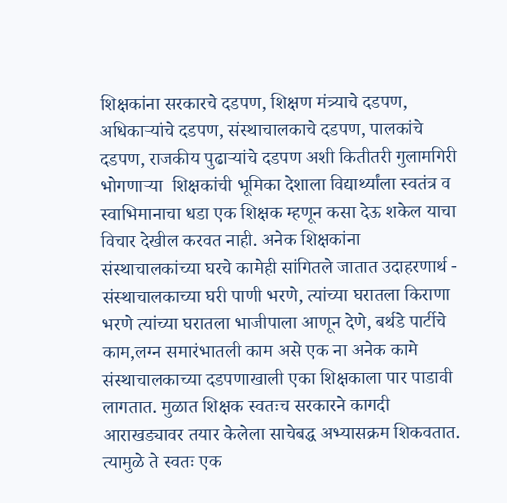शिक्षकांना सरकारचे दडपण, शिक्षण मंत्र्याचे दडपण, अधिकाऱ्यांचे दडपण, संस्थाचालकाचे दडपण, पालकांचे दडपण, राजकीय पुढाऱ्यांचे दडपण अशी कितीतरी गुलामगिरी भोगणाऱ्या  शिक्षकांची भूमिका देशाला विद्यार्थ्यांला स्वतंत्र व स्वाभिमानाचा धडा एक शिक्षक म्हणून कसा देऊ शकेल याचा विचार देखील करवत नाही. अनेक शिक्षकांना संस्थाचालकांच्या घरचे कामेही सांगितले जातात उदाहरणार्थ - संस्थाचालकाच्या घरी पाणी भरणे, त्यांच्या घरातला किराणा भरणे त्यांच्या घरातला भाजीपाला आणून देणे, बर्थडे पार्टीचे काम,लग्न समारंभातली काम असे एक ना अनेक कामे संस्थाचालकाच्या दडपणाखाली एका शिक्षकाला पार पाडावी लागतात. मुळात शिक्षक स्वतःच सरकारने कागदी आराखड्यावर तयार केलेला साचेबद्ध अभ्यासक्रम शिकवतात. त्यामुळे ते स्वतः एक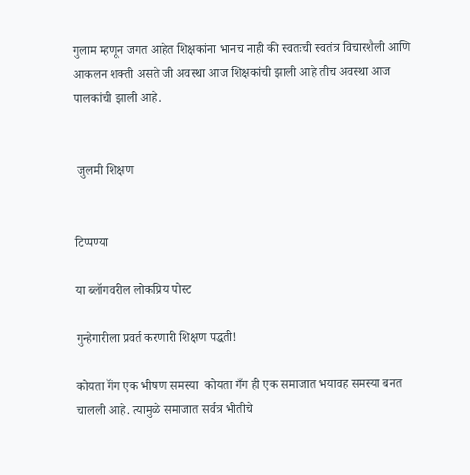गुलाम म्हणून जगत आहेत शिक्षकांना भानच नाही की स्वतःची स्वतंत्र विचारशैली आणि आकलन शक्ती असते जी अवस्था आज शिक्षकांची झाली आहे तीच अवस्था आज पालकांची झाली आहे.


 जुलमी शिक्षण


टिप्पण्या

या ब्लॉगवरील लोकप्रिय पोस्ट

गुन्हेगारीला प्रवर्त करणारी शिक्षण पद्धती!

कोयता गॅंग एक भीषण समस्या  कोयता गँग ही एक समाजात भयावह समस्या बनत चालली आहे. त्यामुळे समाजात सर्वत्र भीतीचे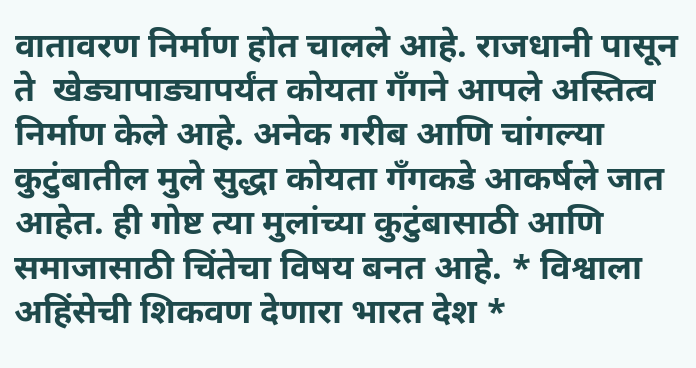वातावरण निर्माण होत चालले आहे. राजधानी पासून ते  खेड्यापाड्यापर्यंत कोयता गॅंगने आपले अस्तित्व निर्माण केले आहे. अनेक गरीब आणि चांगल्या कुटुंबातील मुले सुद्धा कोयता गँगकडे आकर्षले जात आहेत. ही गोष्ट त्या मुलांच्या कुटुंबासाठी आणि समाजासाठी चिंतेचा विषय बनत आहे. * विश्वाला अहिंसेची शिकवण देणारा भारत देश *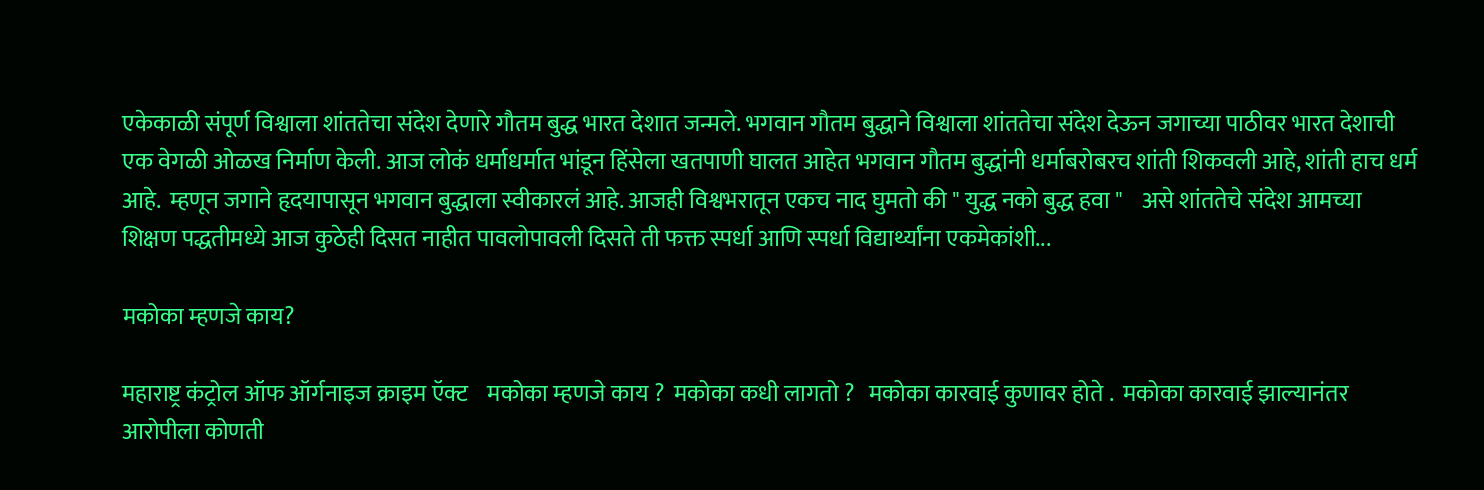एकेकाळी संपूर्ण विश्वाला शांततेचा संदेश देणारे गौतम बुद्ध भारत देशात जन्मले. भगवान गौतम बुद्धाने विश्वाला शांततेचा संदेश देऊन जगाच्या पाठीवर भारत देशाची एक वेगळी ओळख निर्माण केली. आज लोकं धर्माधर्मात भांडून हिंसेला खतपाणी घालत आहेत भगवान गौतम बुद्धांनी धर्माबरोबरच शांती शिकवली आहे, शांती हाच धर्म आहे.  म्हणून जगाने हृदयापासून भगवान बुद्धाला स्वीकारलं आहे. आजही विश्वभरातून एकच नाद घुमतो की " युद्ध नको बुद्ध हवा "    असे शांततेचे संदेश आमच्या शिक्षण पद्धतीमध्ये आज कुठेही दिसत नाहीत पावलोपावली दिसते ती फक्त स्पर्धा आणि स्पर्धा विद्यार्थ्यांना एकमेकांशी...

मकोका म्हणजे काय?

महाराष्ट्र कंट्रोल ऑफ ऑर्गनाइज क्राइम ऍक्ट    मकोका म्हणजे काय ?  मकोका कधी लागतो ?   मकोका कारवाई कुणावर होते .  मकोका कारवाई झाल्यानंतर आरोपीला कोणती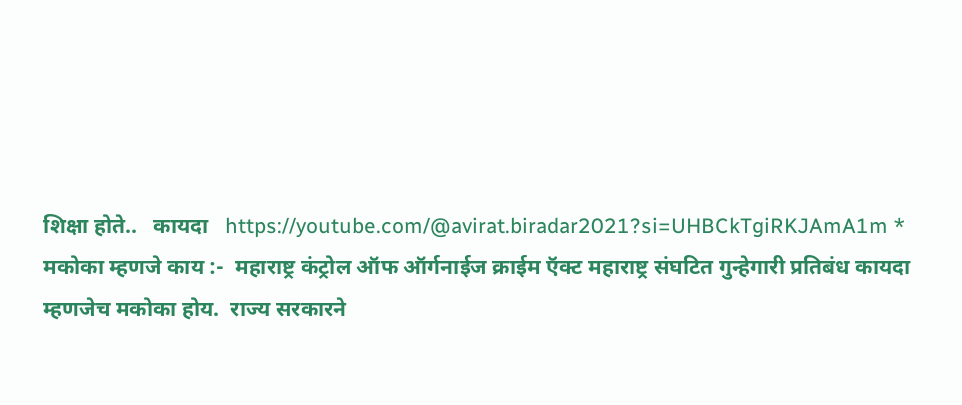शिक्षा होते..   कायदा   https://youtube.com/@avirat.biradar2021?si=UHBCkTgiRKJAmA1m * मकोका म्हणजे काय :-  महाराष्ट्र कंट्रोल ऑफ ऑर्गनाईज क्राईम ऍक्ट महाराष्ट्र संघटित गुन्हेगारी प्रतिबंध कायदा म्हणजेच मकोका होय.  राज्य सरकारने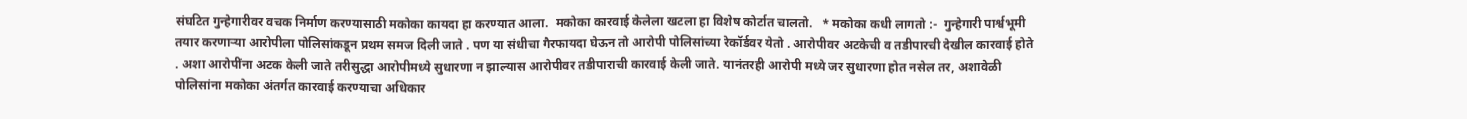संघटित गुन्हेगारीवर वचक निर्माण करण्यासाठी मकोका कायदा हा करण्यात आला.  मकोका कारवाई केलेला खटला हा विशेष कोर्टात चालतो.   * मकोका कधी लागतो :-  गुन्हेगारी पार्श्वभूमी तयार करणाऱ्या आरोपीला पोलिसांकडून प्रथम समज दिली जाते . पण या संधीचा गैरफायदा घेऊन तो आरोपी पोलिसांच्या रेकॉर्डवर येतो . आरोपीवर अटकेची व तडीपारची देखील कारवाई होते . अशा आरोपींना अटक केली जाते तरीसुद्धा आरोपीमध्ये सुधारणा न झाल्यास आरोपीवर तडीपाराची कारवाई केली जाते. यानंतरही आरोपी मध्ये जर सुधारणा होत नसेल तर, अशावेळी पोलिसांना मकोका अंतर्गत कारवाई करण्याचा अधिकार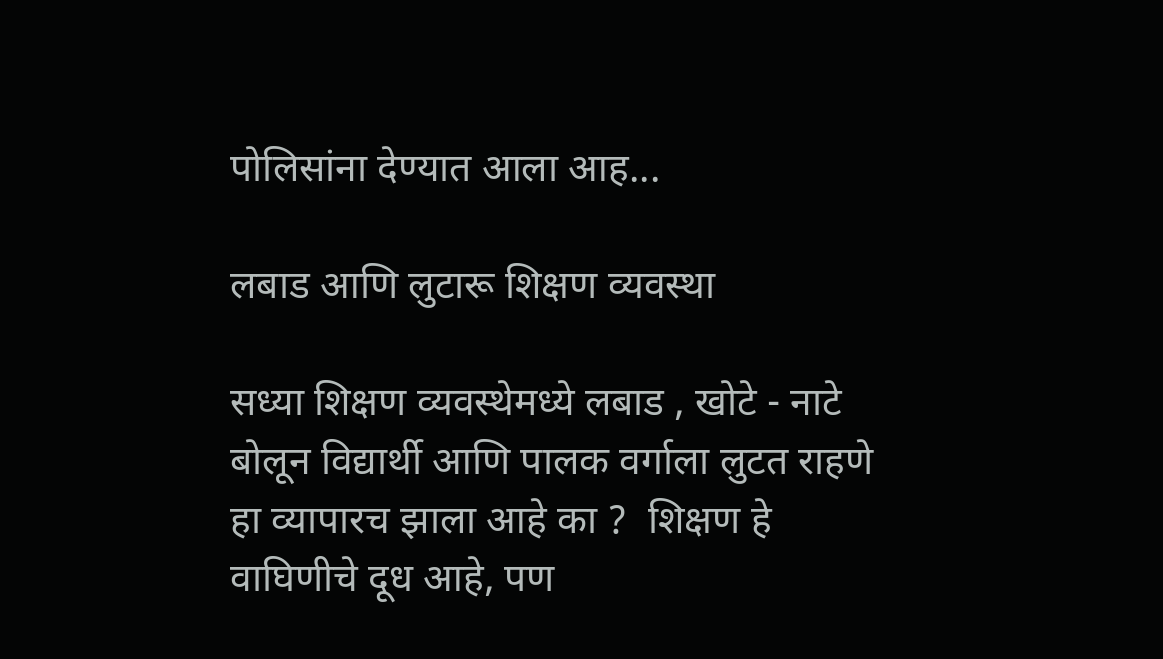पोलिसांना देण्यात आला आह...

लबाड आणि लुटारू शिक्षण व्यवस्था

सध्या शिक्षण व्यवस्थेमध्ये लबाड , खोटे - नाटे बोलून विद्यार्थी आणि पालक वर्गाला लुटत राहणे हा व्यापारच झाला आहे का ?  शिक्षण हे वाघिणीचे दूध आहे, पण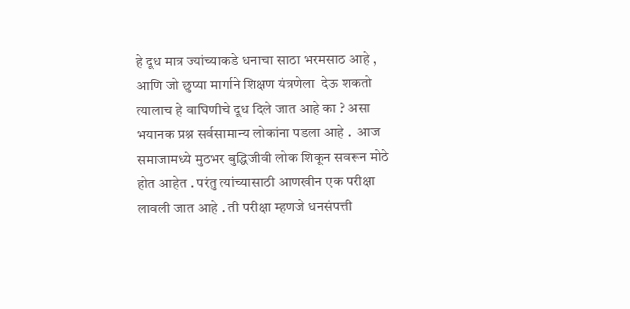हे दूध मात्र ज्यांच्याकडे धनाचा साठा भरमसाठ आहे , आणि जो छुप्या मार्गाने शिक्षण यंत्रणेला  देऊ शकतो त्यालाच हे वाघिणीचे दूध दिले जात आहे का ? असा भयानक प्रश्न सर्वसामान्य लोकांना पडला आहे .  आज समाजामध्ये मुठभर बुद्धिजीवी लोक शिकून सवरून मोठे होत आहेत . परंतु त्यांच्यासाठी आणखीन एक परीक्षा लावली जात आहे . ती परीक्षा म्हणजे धनसंपत्ती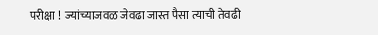परीक्षा !  ज्यांच्याजवळ जेवढा जास्त पैसा त्याची तेवढी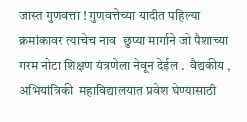जास्त गुणवत्ता ! गुणवत्तेच्या यादीत पहिल्या क्रमांकावर त्याचेच नाव  छुप्या मार्गाने जो पैशाच्या गरम नोटा शिक्षण यंत्रणेला नेवून देईल .  वैद्यकीय , अभियांत्रिकी  महाविद्यालयात प्रवेश घेण्यासाठी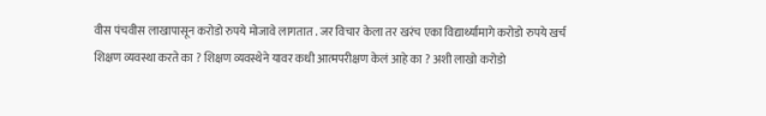वीस पंचवीस लाखापासून करोडो रुपये मोजावे लागतात . जर विचार केला तर खरंच एका विद्यार्थ्यामागे करोडो रुपये खर्च शिक्षण व्यवस्था करते का ? शिक्षण व्यवस्थेने यावर कधी आत्मपरीक्षण केलं आहे का ? अशी लाखो करोडो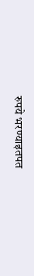रुपये भरण्याइतपत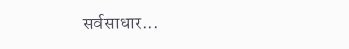सर्वसाधार...